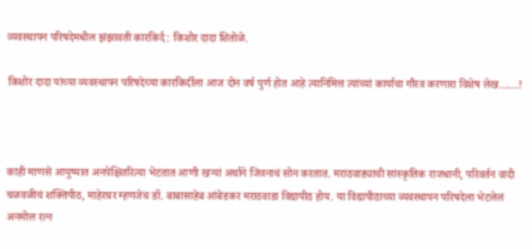व्यवस्थापन परिषदेमधील झंझावती कारकिर्द : किशोर दादा शितोळे.

किशोर दादा यांच्या व्यवस्थापन परिषदेच्या कारकिर्दीला आज दोन वर्ष पुर्ण होत आहे त्यानिमित्त त्यांच्यां कार्याचा गौरव करणारा विशेष लेख.......!



काही माणसे आयुष्यात अनपेक्षितरित्या भेटतात आणी खऱ्यां अर्थाने जिवनाचं सोन करतात. मराठवाड्याची सांस्कृतिक राजधानी, परिवर्तन वादी चळवळीचं शक्तिपीठ, माहेरघर म्हणजेच डॉ. बाबासाहेब आंबेडकर मराठवाडा विद्यापीठ होय. या विद्यापीठाच्या व्यवस्थापन परिषदेला भेटलेलं अनमोल रत्न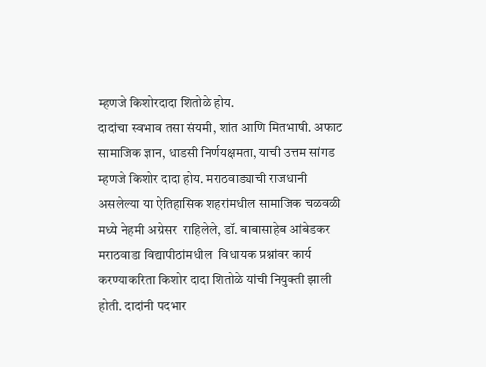म्हणजे किशोरदादा शितोळे होय.
दादांचा स्वभाव तसा संयमी, शांत आणि मितभाषी. अफाट सामाजिक ज्ञान, धाडसी निर्णयक्षमता, याची उत्तम सांगड म्हणजे किशोर दादा होय. मराठवाड्याची राजधानी असलेल्या या ऐतिहासिक शहरांमधील सामाजिक चळवळी मध्ये नेहमी अग्रेसर  राहिलेले, डॉ. बाबासाहेब आंबेडकर मराठवाडा विद्यापीठांमधील  विधायक प्रश्नांवर कार्य करण्याकरिता किशोर दादा शितोळे यांची नियुक्ती झाली होती. दादांनी पदभार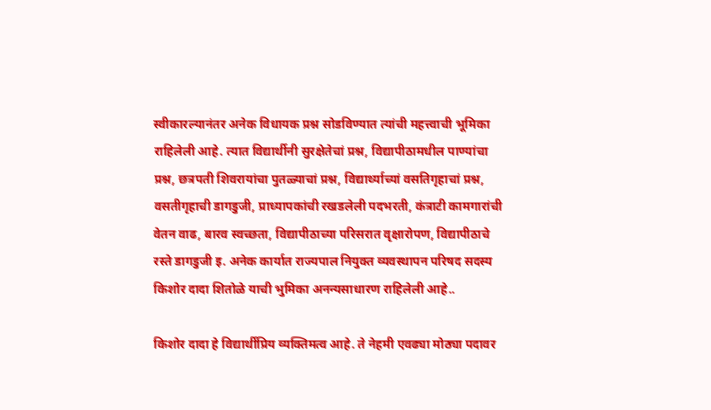स्वीकारल्यानंतर अनेक विधायक प्रश्न सोडविण्यात त्यांची महत्त्वाची भूमिका राहिलेली आहे. त्यात विद्यार्थीनी सुरक्षेतेचां प्रश्न, विद्यापीठामधील पाण्यांचा प्रश्न, छत्रपती शिवरायांचा पुतळ्याचां प्रश्न, विद्यार्थ्याच्यां वसतिगृहाचां प्रश्न, वसतीगृहाची डागडुजी, प्राध्यापकांची रखडलेली पदभरती, कंत्राटी कामगारांची वेतन वाढ, बारव स्वच्छता, विद्यापीठाच्या परिसरात वृक्षारोपण, विद्यापीठाचे रस्ते डागडुजी इ. अनेक कार्यात राज्यपाल नियुक्त व्यवस्थापन परिषद सदस्य किशोर दादा शितोळे याची भुमिका अनन्यसाधारण राहिलेली आहे..

किशोर दादा हे विद्यार्थीप्रिय व्यक्तिमत्व आहे. ते नेहमी एवढ्या मोठ्या पदावर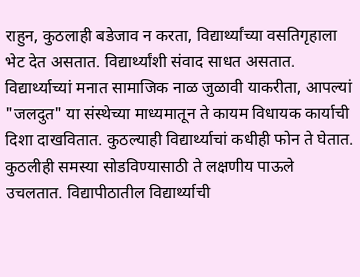राहुन, कुठलाही बडेजाव न करता, विद्यार्थ्यांच्या वसतिगृहाला भेट देत असतात. विद्यार्थ्यांशी संवाद साधत असतात. विद्यार्थ्याच्यां मनात सामाजिक नाळ जुळावी याकरीता, आपल्यां "जलदुत" या संस्थेच्या माध्यमातून ते कायम विधायक कार्याची दिशा दाखवितात. कुठल्याही विद्यार्थ्याचां कधीही फोन ते घेतात. कुठलीही समस्या सोडविण्यासाठी ते लक्षणीय पाऊले उचलतात. विद्यापीठातील विद्यार्थ्याची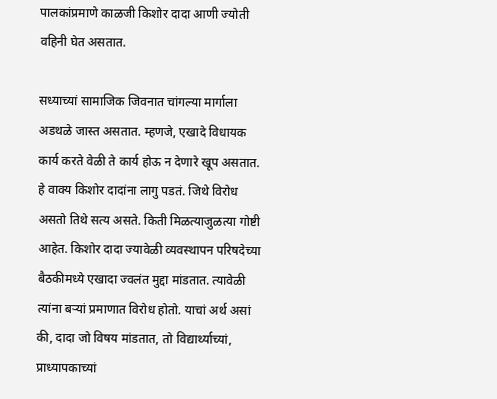पालकांप्रमाणे काळजी किशोर दादा आणी ज्योती वहिनी घेत असतात.

सध्याच्यां सामाजिक जिवनात चांगल्या मार्गाला अडथळे जास्त असतात. म्हणजे, एखादे विधायक कार्य करते वेळी ते कार्य होऊ न देणारे खूप असतात. हे वाक्य किशोर दादांना लागु पडतं. जिथे विरोध असतो तिथे सत्य असते. किती मिळत्याजुळत्या गोष्टी आहेत. किशोर दादा ज्यावेळी व्यवस्थापन परिषदेच्या बैठकीमध्ये एखादा ज्वलंत मुद्दा मांडतात. त्यावेळी त्यांना बर्‍यां प्रमाणात विरोध होतो. याचां अर्थ असां की, दादा जो विषय मांडतात, तो विद्यार्थ्याच्यां, प्राध्यापकाच्यां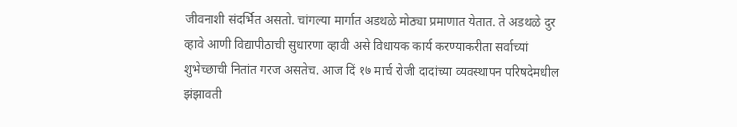जीवनाशी संदर्भित असतो. चांगल्या मार्गात अडथळे मोठ्या प्रमाणात येतात. ते अडथळे दुर व्हावे आणी विद्यापीठाची सुधारणा व्हावी असे विधायक कार्य करण्याकरीता सर्वाच्यां शुभेच्छाची नितांत गरज असतेच. आज दिं १७ मार्च रोजी दादांच्या व्यवस्थापन परिषदेमधील झंझावती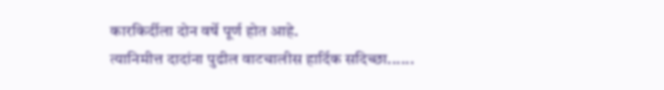कारकिर्दीला दोन वर्षे पूर्ण होत आहे.
त्यानिमीत्त दादांना पुढील वाटचालीस हार्दिक सदिच्छा......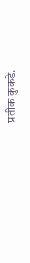प्रतीक कुकडे.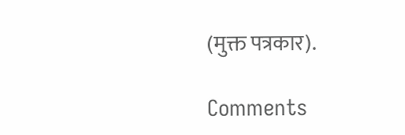(मुक्त पत्रकार).

Comments